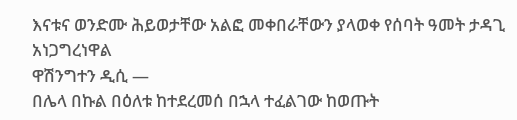እናቱና ወንድሙ ሕይወታቸው አልፎ መቀበራቸውን ያላወቀ የሰባት ዓመት ታዳጊ አነጋግረነዋል
ዋሽንግተን ዲሲ —
በሌላ በኩል በዕለቱ ከተደረመሰ በኋላ ተፈልገው ከወጡት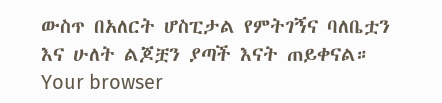ውስጥ በአለርት ሆስፒታል የምትገኝና ባለቤቷን እና ሁለት ልጆቿን ያጣች እናት ጠይቀናል።
Your browser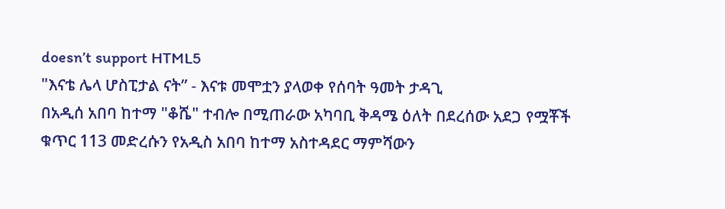doesn’t support HTML5
"እናቴ ሌላ ሆስፒታል ናት” - እናቱ መሞቷን ያላወቀ የሰባት ዓመት ታዳጊ
በአዲሰ አበባ ከተማ "ቆሼ" ተብሎ በሚጠራው አካባቢ ቅዳሜ ዕለት በደረሰው አደጋ የሟቾች ቁጥር 113 መድረሱን የአዲስ አበባ ከተማ አስተዳደር ማምሻውን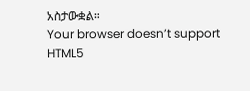አስታውቋል።
Your browser doesn’t support HTML5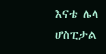እናቴ ሌላ ሆስፒታል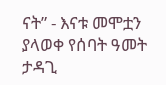ናት” - እናቱ መሞቷን ያላወቀ የሰባት ዓመት ታዳጊ